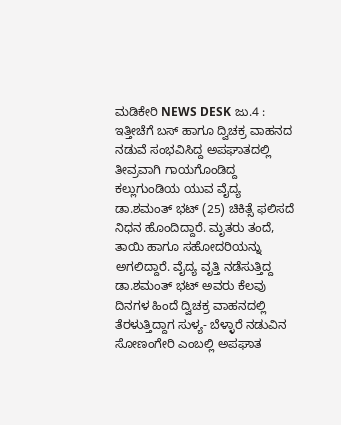ಮಡಿಕೇರಿ NEWS DESK ಜು.4 : ಇತ್ತೀಚೆಗೆ ಬಸ್ ಹಾಗೂ ದ್ವಿಚಕ್ರ ವಾಹನದ ನಡುವೆ ಸಂಭವಿಸಿದ್ದ ಅಪಘಾತದಲ್ಲಿ ತೀವ್ರವಾಗಿ ಗಾಯಗೊಂಡಿದ್ದ ಕಲ್ಲುಗುಂಡಿಯ ಯುವ ವೈದ್ಯ ಡಾ.ಶಮಂತ್ ಭಟ್ (25) ಚಿಕಿತ್ಸೆ ಫಲಿಸದೆ ನಿಧನ ಹೊಂದಿದ್ದಾರೆ. ಮೃತರು ತಂದೆ, ತಾಯಿ ಹಾಗೂ ಸಹೋದರಿಯನ್ನು ಅಗಲಿದ್ದಾರೆ. ವೈದ್ಯ ವೃತ್ತಿ ನಡೆಸುತ್ತಿದ್ದ ಡಾ.ಶಮಂತ್ ಭಟ್ ಅವರು ಕೆಲವು ದಿನಗಳ ಹಿಂದೆ ದ್ವಿಚಕ್ರ ವಾಹನದಲ್ಲಿ ತೆರಳುತ್ತಿದ್ದಾಗ ಸುಳ್ಯ- ಬೆಳ್ಳಾರೆ ನಡುವಿನ ಸೋಣಂಗೇರಿ ಎಂಬಲ್ಲಿ ಅಪಘಾತ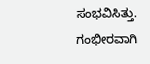ಸಂಭವಿಸಿತ್ತು. ಗಂಭೀರವಾಗಿ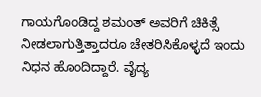ಗಾಯಗೊಂಡಿದ್ದ ಶಮಂತ್ ಅವರಿಗೆ ಚಿಕಿತ್ಸೆ ನೀಡಲಾಗುತ್ತಿತ್ತಾದರೂ ಚೇತರಿಸಿಕೊಳ್ಳದೆ ಇಂದು ನಿಧನ ಹೊಂದಿದ್ದಾರೆ. ವೈದ್ಯ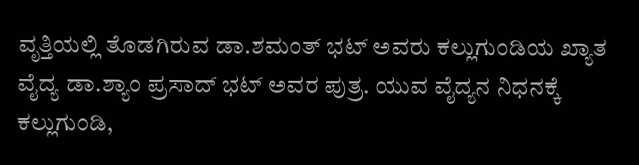ವೃತ್ತಿಯಲ್ಲಿ ತೊಡಗಿರುವ ಡಾ.ಶಮಂತ್ ಭಟ್ ಅವರು ಕಲ್ಲುಗುಂಡಿಯ ಖ್ಯಾತ ವೈದ್ಯ ಡಾ.ಶ್ಯಾಂ ಪ್ರಸಾದ್ ಭಟ್ ಅವರ ಪುತ್ರ. ಯುವ ವೈದ್ಯನ ನಿಧನಕ್ಕೆ ಕಲ್ಲುಗುಂಡಿ,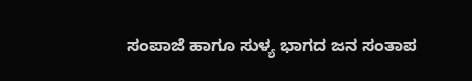ಸಂಪಾಜೆ ಹಾಗೂ ಸುಳ್ಯ ಭಾಗದ ಜನ ಸಂತಾಪ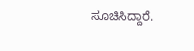ಸೂಚಿಸಿದ್ದಾರೆ.